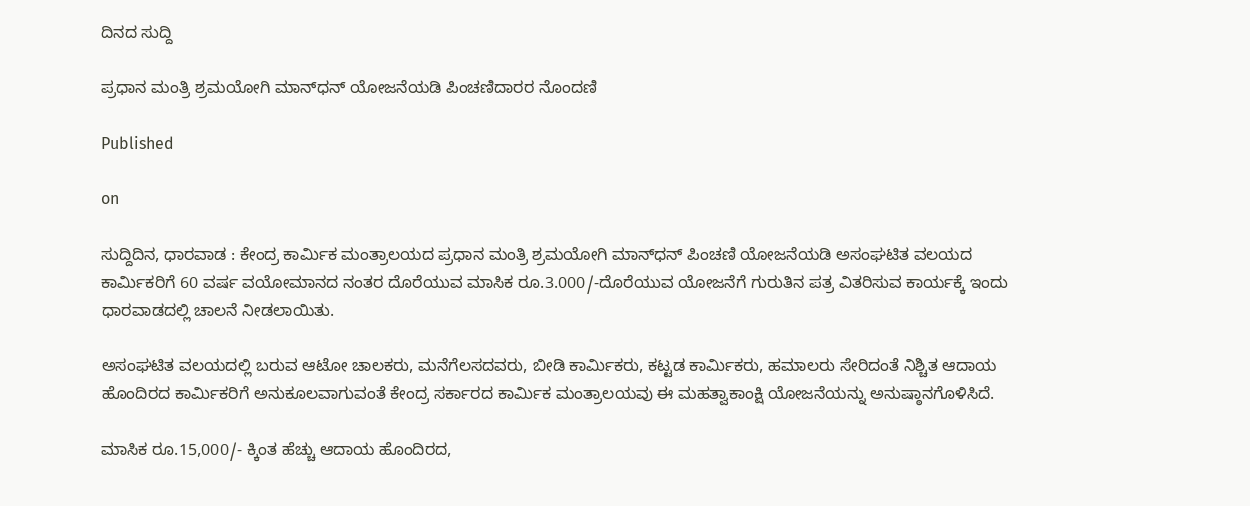ದಿನದ ಸುದ್ದಿ

ಪ್ರಧಾನ ಮಂತ್ರಿ ಶ್ರಮಯೋಗಿ ಮಾನ್‌ಧನ್ ಯೋಜನೆಯಡಿ ಪಿಂಚಣಿದಾರರ ನೊಂದಣಿ

Published

on

ಸುದ್ದಿದಿನ, ಧಾರವಾಡ : ಕೇಂದ್ರ ಕಾರ್ಮಿಕ ಮಂತ್ರಾಲಯದ ಪ್ರಧಾನ ಮಂತ್ರಿ ಶ್ರಮಯೋಗಿ ಮಾನ್‌ಧನ್ ಪಿಂಚಣಿ ಯೋಜನೆಯಡಿ ಅಸಂಘಟಿತ ವಲಯದ ಕಾರ್ಮಿಕರಿಗೆ 60 ವರ್ಷ ವಯೋಮಾನದ ನಂತರ ದೊರೆಯುವ ಮಾಸಿಕ ರೂ.3.000/-ದೊರೆಯುವ ಯೋಜನೆಗೆ ಗುರುತಿನ ಪತ್ರ ವಿತರಿಸುವ ಕಾರ್ಯಕ್ಕೆ ಇಂದು ಧಾರವಾಡದಲ್ಲಿ ಚಾಲನೆ ನೀಡಲಾಯಿತು.

ಅಸಂಘಟಿತ ವಲಯದಲ್ಲಿ ಬರುವ ಆಟೋ ಚಾಲಕರು, ಮನೆಗೆಲಸದವರು, ಬೀಡಿ ಕಾರ್ಮಿಕರು, ಕಟ್ಟಡ ಕಾರ್ಮಿಕರು, ಹಮಾಲರು ಸೇರಿದಂತೆ ನಿಶ್ಚಿತ ಆದಾಯ ಹೊಂದಿರದ ಕಾರ್ಮಿಕರಿಗೆ ಅನುಕೂಲವಾಗುವಂತೆ ಕೇಂದ್ರ ಸರ್ಕಾರದ ಕಾರ್ಮಿಕ ಮಂತ್ರಾಲಯವು ಈ ಮಹತ್ವಾಕಾಂಕ್ಷಿ ಯೋಜನೆಯನ್ನು ಅನುಷ್ಠಾನಗೊಳಿಸಿದೆ.

ಮಾಸಿಕ ರೂ.15,000/- ಕ್ಕಿಂತ ಹೆಚ್ಚು ಆದಾಯ ಹೊಂದಿರದ,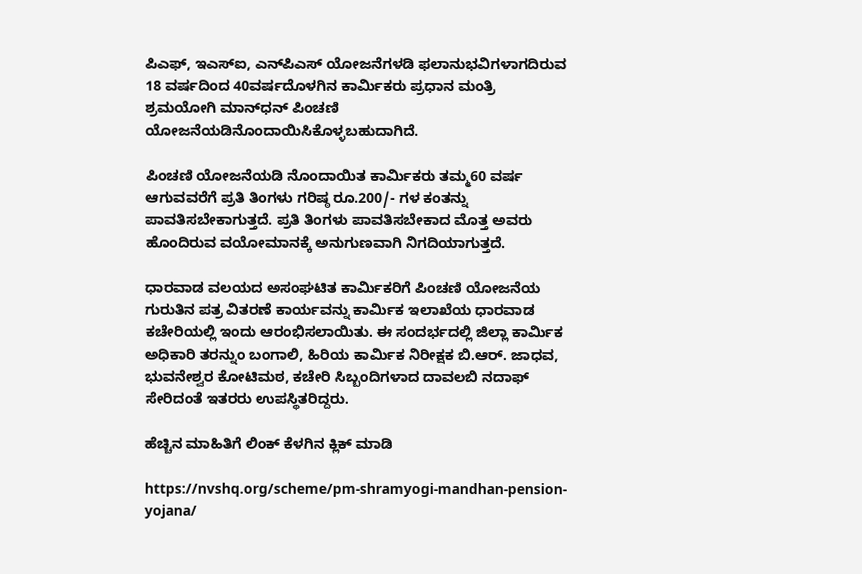ಪಿಎಫ್, ಇಎಸ್‌ಐ, ಎನ್‌ಪಿಎಸ್ ಯೋಜನೆಗಳಡಿ ಫಲಾನುಭವಿಗಳಾಗದಿರುವ 18 ವರ್ಷದಿಂದ 40ವರ್ಷದೊಳಗಿನ ಕಾರ್ಮಿಕರು ಪ್ರಧಾನ ಮಂತ್ರಿ ಶ್ರಮಯೋಗಿ ಮಾನ್‌ಧನ್ ಪಿಂಚಣಿ ಯೋಜನೆಯಡಿನೊಂದಾಯಿಸಿಕೊಳ್ಳಬಹುದಾಗಿದೆ.

ಪಿಂಚಣಿ ಯೋಜನೆಯಡಿ ನೊಂದಾಯಿತ ಕಾರ್ಮಿಕರು ತಮ್ಮ60 ವರ್ಷ ಆಗುವವರೆಗೆ ಪ್ರತಿ ತಿಂಗಳು ಗರಿಷ್ಠ ರೂ.200/- ಗಳ ಕಂತನ್ನು ಪಾವತಿಸಬೇಕಾಗುತ್ತದೆ. ಪ್ರತಿ ತಿಂಗಳು ಪಾವತಿಸಬೇಕಾದ ಮೊತ್ತ ಅವರು ಹೊಂದಿರುವ ವಯೋಮಾನಕ್ಕೆ ಅನುಗುಣವಾಗಿ ನಿಗದಿಯಾಗುತ್ತದೆ.

ಧಾರವಾಡ ವಲಯದ ಅಸಂಘಟಿತ ಕಾರ್ಮಿಕರಿಗೆ ಪಿಂಚಣಿ ಯೋಜನೆಯ ಗುರುತಿನ ಪತ್ರ ವಿತರಣೆ ಕಾರ್ಯವನ್ನು ಕಾರ್ಮಿಕ ಇಲಾಖೆಯ ಧಾರವಾಡ ಕಚೇರಿಯಲ್ಲಿ ಇಂದು ಆರಂಭಿಸಲಾಯಿತು. ಈ ಸಂದರ್ಭದಲ್ಲಿ ಜಿಲ್ಲಾ ಕಾರ್ಮಿಕ ಅಧಿಕಾರಿ ತರನ್ನುಂ ಬಂಗಾಲಿ, ಹಿರಿಯ ಕಾರ್ಮಿಕ ನಿರೀಕ್ಷಕ ಬಿ.ಆರ್. ಜಾಧವ, ಭುವನೇಶ್ವರ ಕೋಟಿಮಠ, ಕಚೇರಿ ಸಿಬ್ಬಂದಿಗಳಾದ ದಾವಲಬಿ ನದಾಫ್ ಸೇರಿದಂತೆ ಇತರರು ಉಪಸ್ಥಿತರಿದ್ದರು.

ಹೆಚ್ಚಿನ ಮಾಹಿತಿಗೆ ಲಿಂಕ್ ಕೆಳಗಿನ ಕ್ಲಿಕ್ ಮಾಡಿ

https://nvshq.org/scheme/pm-shramyogi-mandhan-pension-yojana/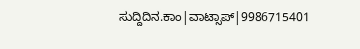ಸುದ್ದಿದಿನ.ಕಾಂ|ವಾಟ್ಸಾಪ್|9986715401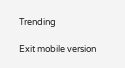Trending

Exit mobile version